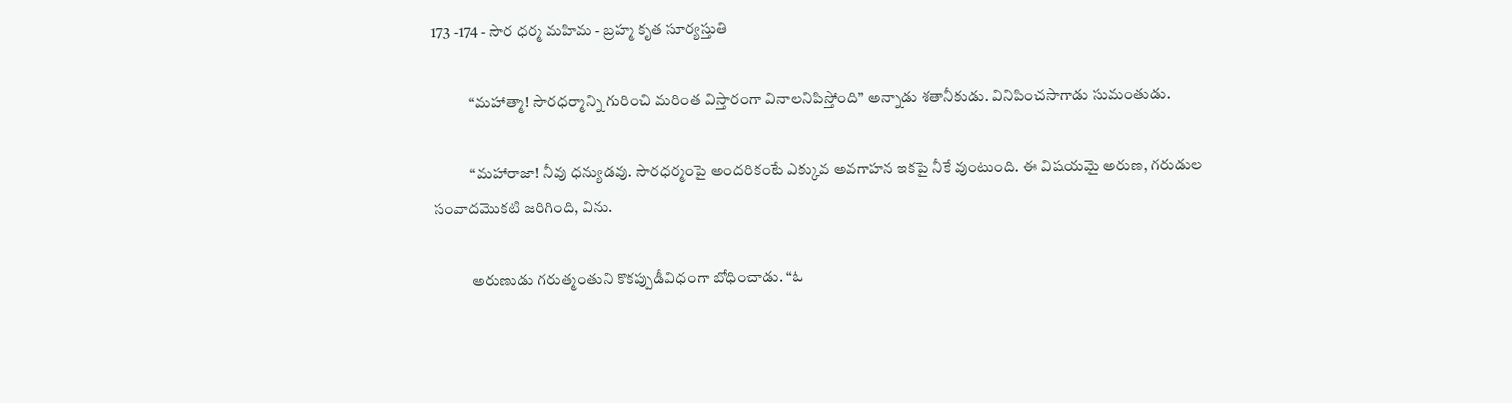173 -174 - సౌర ధర్మ మహిమ - బ్రహ్మ కృత సూర్యస్తుతి

            “మహాత్మా! సౌరధర్మాన్ని గురించి మరింత విస్తారంగా వినాలనిపిస్తోంది” అన్నాడు శతానీకుడు. వినిపించసాగాడు సుమంతుడు.

            “మహారాజా! నీవు ధన్యుడవు. సౌరధర్మంపై అందరికంటే ఎక్కువ అవగాహన ఇకపై నీకే వుంటుంది. ఈ విషయమై అరుణ, గరుడుల సంవాదమొకటి జరిగింది, విను.

            అరుణుడు గరుత్మంతుని కొకప్పుడీవిధంగా బోధించాడు. “ఓ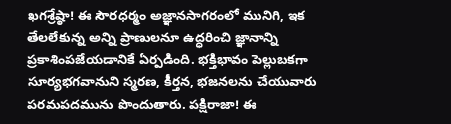ఖగశ్రేష్ఠా! ఈ సౌరధర్మం అజ్ఞానసాగరంలో మునిగి, ఇక తేలలేకున్న అన్ని ప్రాణులనూ ఉద్ధరించి జ్ఞానాన్ని ప్రకాశింపజేయడానికే ఏర్పడింది. భక్తిభావం పెల్లుబకగా సూర్యభగవానుని స్మరణ, కీర్తన, భజనలను చేయువారు పరమపదమును పొందుతారు. పక్షిరాజా! ఈ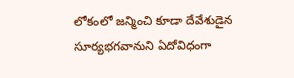లోకంలో జన్మించి కూడా దేవేశుడైన సూర్యభగవానుని ఏదోవిధంగా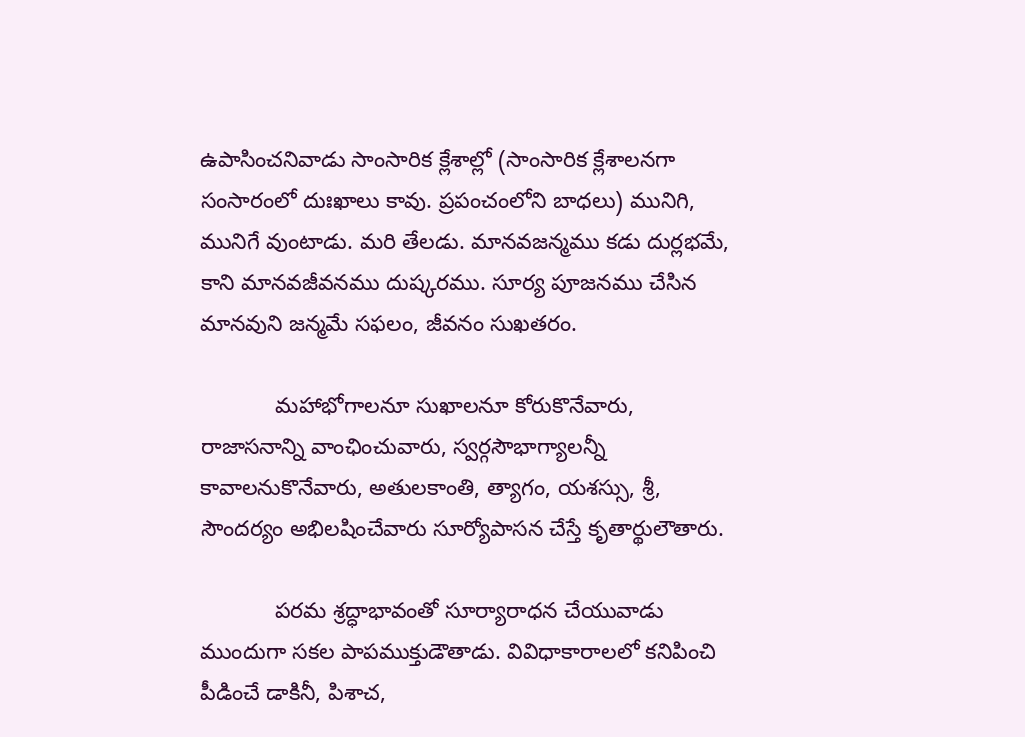ఉపాసించనివాడు సాంసారిక క్లేశాల్లో (సాంసారిక క్లేశాలనగా సంసారంలో దుఃఖాలు కావు. ప్రపంచంలోని బాధలు) మునిగి, మునిగే వుంటాడు. మరి తేలడు. మానవజన్మము కడు దుర్లభమే, కాని మానవజీవనము దుష్కరము. సూర్య పూజనము చేసిన మానవుని జన్మమే సఫలం, జీవనం సుఖతరం.

            మహాభోగాలనూ సుఖాలనూ కోరుకొనేవారు, రాజాసనాన్ని వాంఛించువారు, స్వర్గసౌభాగ్యాలన్నీ కావాలనుకొనేవారు, అతులకాంతి, త్యాగం, యశస్సు, శ్రీ, సౌందర్యం అభిలషించేవారు సూర్యోపాసన చేస్తే కృతార్థులౌతారు.

            పరమ శ్రద్ధాభావంతో సూర్యారాధన చేయువాడు ముందుగా సకల పాపముక్తుడౌతాడు. వివిధాకారాలలో కనిపించి పీడించే డాకినీ, పిశాచ,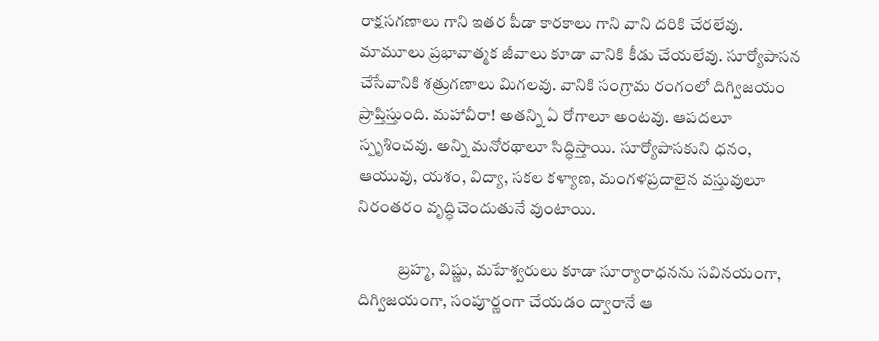రాక్షసగణాలు గాని ఇతర పీడా కారకాలు గాని వాని దరికి చేరలేవు. మామూలు ప్రభావాత్మక జీవాలు కూడా వానికి కీడు చేయలేవు. సూర్యోపాసన చేసేవానికి శత్రుగణాలు మిగలవు. వానికి సంగ్రామ రంగంలో దిగ్విజయం ప్రాప్తిస్తుంది. మహావీరా! అతన్ని ఏ రోగాలూ అంటవు. ఆపదలూ స్పృశించవు. అన్ని మనోరథాలూ సిద్ధిస్తాయి. సూర్యోపాసకుని ధనం, ఆయువు, యశం, విద్యా, సకల కళ్యాణ, మంగళప్రదాలైన వస్తువులూ నిరంతరం వృద్ధిచెందుతునే వుంటాయి.

            బ్రహ్మ, విష్ణు, మహేశ్వరులు కూడా సూర్యారాధనను సవినయంగా, దిగ్విజయంగా, సంపూర్ణంగా చేయడం ద్వారానే ఆ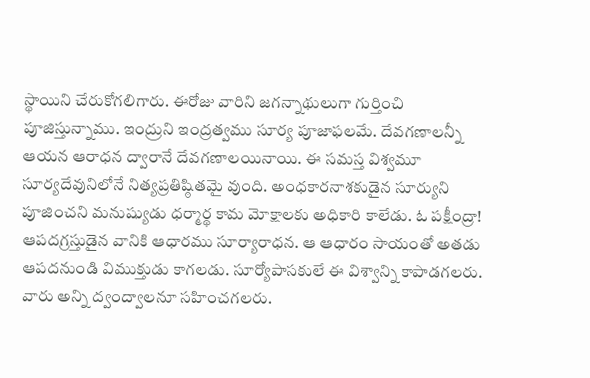స్థాయిని చేరుకోగలిగారు. ఈరోజు వారిని జగన్నాథులుగా గుర్తించి పూజిస్తున్నాము. ఇంద్రుని ఇంద్రత్వము సూర్య పూజాఫలమే. దేవగణాలన్నీ ఆయన ఆరాధన ద్వారానే దేవగణాలయినాయి. ఈ సమస్త విశ్వమూ సూర్యదేవునిలోనే నిత్యప్రతిష్ఠితమై వుంది. అంధకారనాశకుడైన సూర్యుని పూజించని మనుష్యుడు ధర్మార్థ కామ మోక్షాలకు అధికారి కాలేడు. ఓ పక్షీంద్రా! ఆపదగ్రస్తుడైన వానికి ఆధారము సూర్యారాధన. ఆ ఆధారం సాయంతో అతడు ఆపదనుండి విముక్తుడు కాగలడు. సూర్యోపాసకులే ఈ విశ్వాన్ని కాపాడగలరు. వారు అన్ని ద్వంద్వాలనూ సహించగలరు.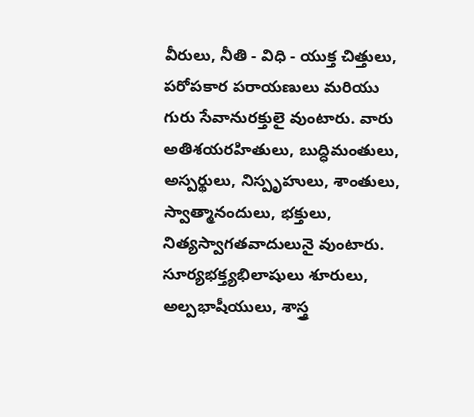వీరులు, నీతి - విధి - యుక్త చిత్తులు, పరోపకార పరాయణులు మరియు గురు సేవానురక్తులై వుంటారు. వారు అతిశయరహితులు, బుద్ధిమంతులు, అస్పర్థులు, నిస్పృహులు, శాంతులు, స్వాత్మానందులు, భక్తులు, నిత్యస్వాగతవాదులునై వుంటారు. సూర్యభక్త్యభిలాషులు శూరులు, అల్పభాషీయులు, శాస్త్ర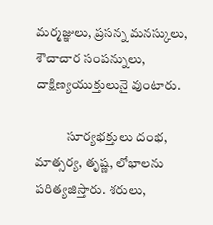మర్మజ్ఞులు, ప్రసన్న మనస్కులు, శౌచాచార సంపన్నులు, దాక్షిణ్యయుక్తులునై వుంటారు.

            సూర్యభక్తులు దంభ, మాత్సర్య, తృష్ణ, లోభాలను పరిత్యజిస్తారు. శరులు,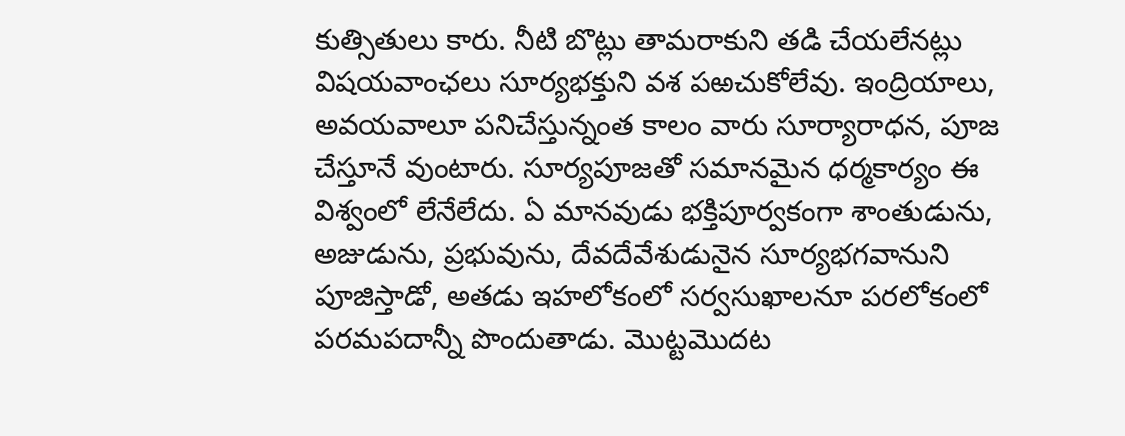కుత్సితులు కారు. నీటి బొట్లు తామరాకుని తడి చేయలేనట్లు విషయవాంఛలు సూర్యభక్తుని వశ పఱచుకోలేవు. ఇంద్రియాలు, అవయవాలూ పనిచేస్తున్నంత కాలం వారు సూర్యారాధన, పూజ చేస్తూనే వుంటారు. సూర్యపూజతో సమానమైన ధర్మకార్యం ఈ విశ్వంలో లేనేలేదు. ఏ మానవుడు భక్తిపూర్వకంగా శాంతుడును, అజుడును, ప్రభువును, దేవదేవేశుడునైన సూర్యభగవానుని పూజిస్తాడో, అతడు ఇహలోకంలో సర్వసుఖాలనూ పరలోకంలో పరమపదాన్నీ పొందుతాడు. మొట్టమొదట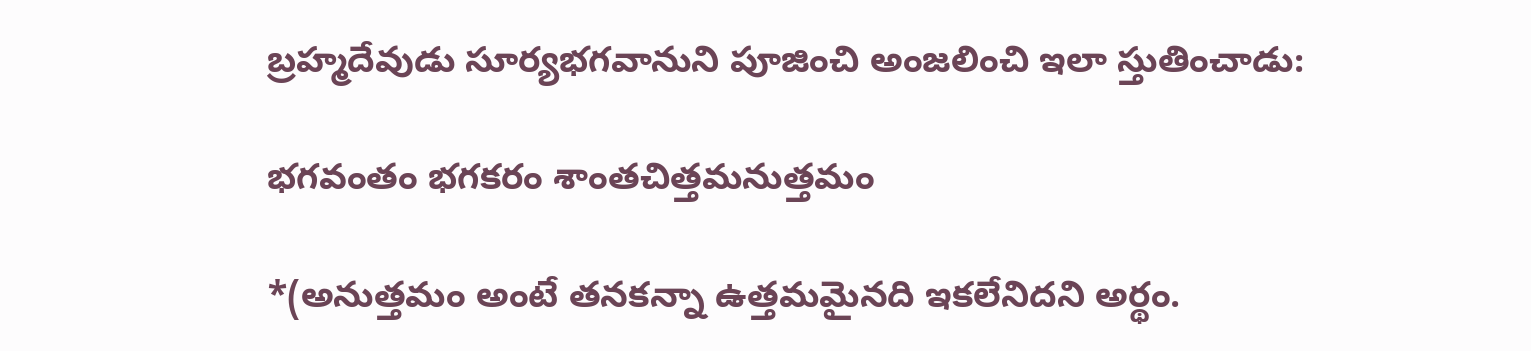బ్రహ్మదేవుడు సూర్యభగవానుని పూజించి అంజలించి ఇలా స్తుతించాడు:

భగవంతం భగకరం శాంతచిత్తమనుత్తమం

*(అనుత్తమం అంటే తనకన్నా ఉత్తమమైనది ఇకలేనిదని అర్థం.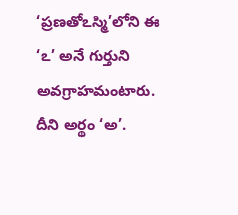‘ప్రణతోఽస్మి’లోని ఈ ‘ఽ’ అనే గుర్తుని అవగ్రాహమంటారు. దీని అర్థం ‘అ’.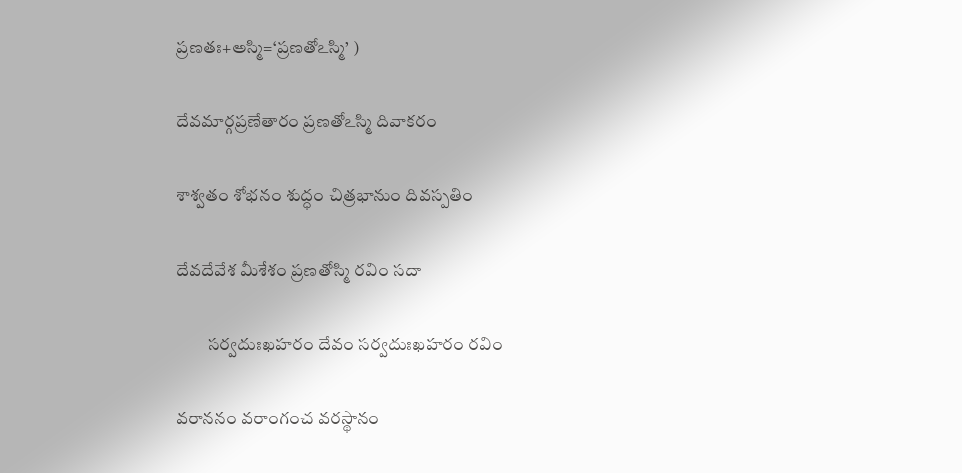ప్రణతః+అస్మి=‘ప్రణతోఽస్మి’ )

దేవమార్గప్రణేతారం ప్రణతోఽస్మి దివాకరం

శాశ్వతం శోభనం శుద్ధం చిత్రభానుం దివస్పతిం

దేవదేవేశ మీశేశం ప్రణతోస్మి రవిం సదా

         సర్వదుఃఖహరం దేవం సర్వదుఃఖహరం రవిం

వరాననం వరాంగంచ వరస్థానం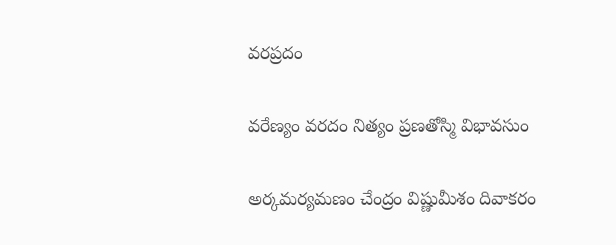వరప్రదం

వరేణ్యం వరదం నిత్యం ప్రణతోస్మి విభావసుం

అర్కమర్యమణం చేంద్రం విష్ణుమీశం దివాకరం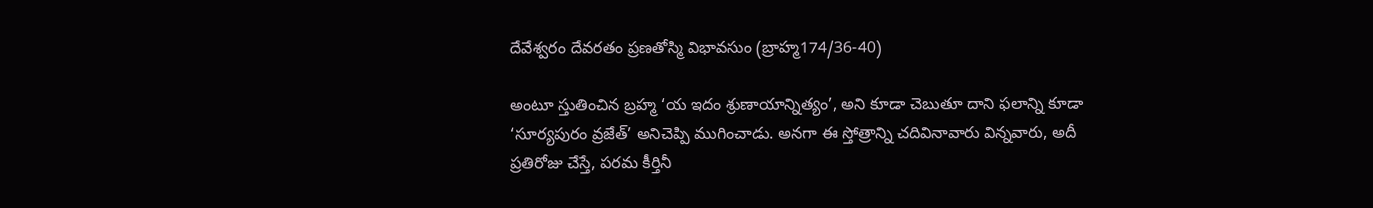దేవేశ్వరం దేవరతం ప్రణతోస్మి విభావసుం (బ్రాహ్మ174/36-40)

అంటూ స్తుతించిన బ్రహ్మ ‘య ఇదం శ్రుణాయాన్నిత్యం’, అని కూడా చెబుతూ దాని ఫలాన్ని కూడా ‘సూర్యపురం వ్రజేత్’ అనిచెప్పి ముగించాడు. అనగా ఈ స్తోత్రాన్ని చదివినావారు విన్నవారు, అదీ ప్రతిరోజు చేస్తే, పరమ కీర్తినీ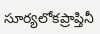సూర్యలోకప్రాప్తినీ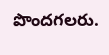పొందగలరు.